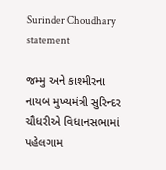Surinder Choudhary statement

જમ્મુ અને કાશ્મીરના નાયબ મુખ્યમંત્રી સુરિન્દર ચૌધરીએ વિધાનસભામાં પહેલગામ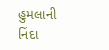હુમલાની નિંદા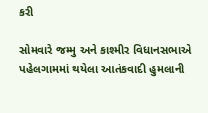કરી

સોમવારે જમ્મુ અને કાશ્મીર વિધાનસભાએ પહેલગામમાં થયેલા આતંકવાદી હુમલાની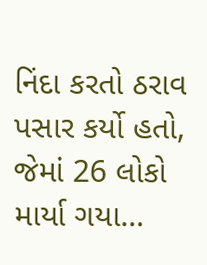નિંદા કરતો ઠરાવ પસાર કર્યો હતો, જેમાં 26 લોકો માર્યા ગયા…